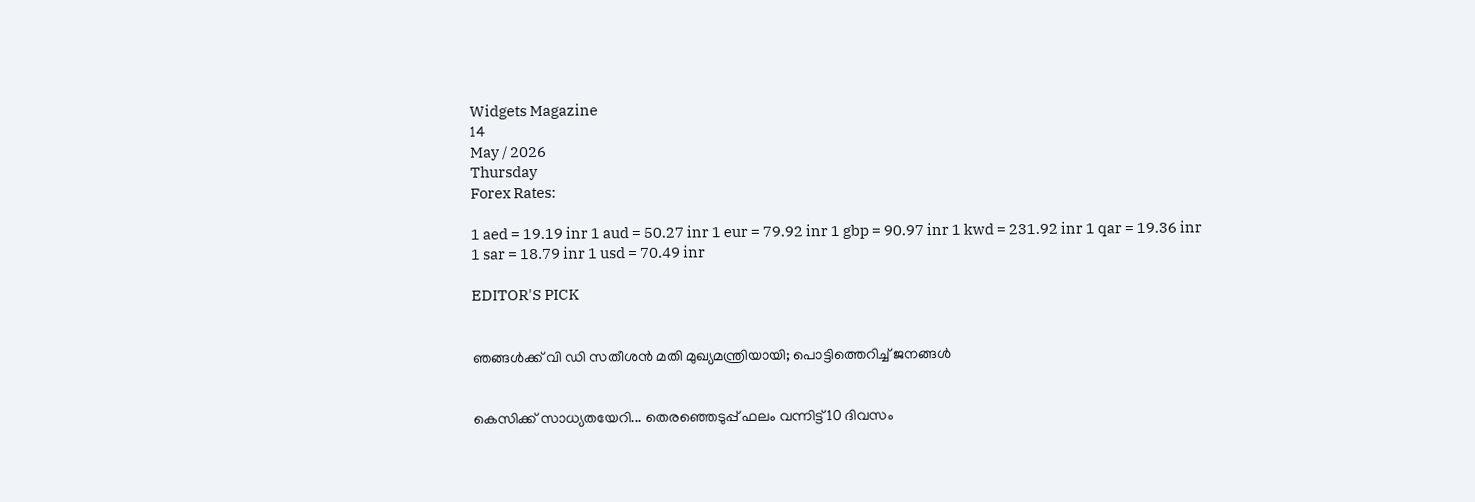Widgets Magazine
14
May / 2026
Thursday
Forex Rates:

1 aed = 19.19 inr 1 aud = 50.27 inr 1 eur = 79.92 inr 1 gbp = 90.97 inr 1 kwd = 231.92 inr 1 qar = 19.36 inr 1 sar = 18.79 inr 1 usd = 70.49 inr

EDITOR'S PICK


ഞങ്ങൾക്ക് വി ഡി സതീശൻ മതി മുഖ്യമന്ത്രിയായി; പൊട്ടിത്തെറിച്ച് ജനങ്ങൾ


കെസിക്ക് സാധ്യതയേറി... തെരഞ്ഞെടുപ്പ് ഫലം വന്നിട്ട് 10 ദിവസം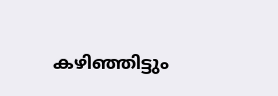കഴിഞ്ഞിട്ടും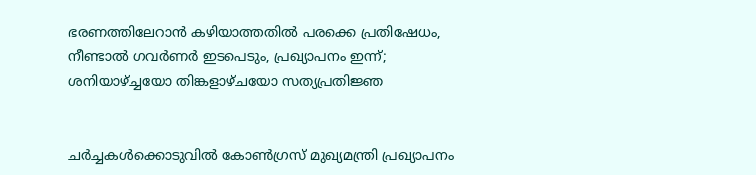ഭരണത്തിലേറാന്‍ കഴിയാത്തതില്‍ പരക്കെ പ്രതിഷേധം, നീണ്ടാല്‍ ഗവര്‍ണര്‍ ഇടപെടും, പ്രഖ്യാപനം ഇന്ന്; ശനിയാഴ്ച്ചയോ തിങ്കളാഴ്ചയോ സത്യപ്രതിജ്ഞ


ചർച്ചകൾക്കൊടുവിൽ കോൺഗ്രസ് മുഖ്യമന്ത്രി പ്രഖ്യാപനം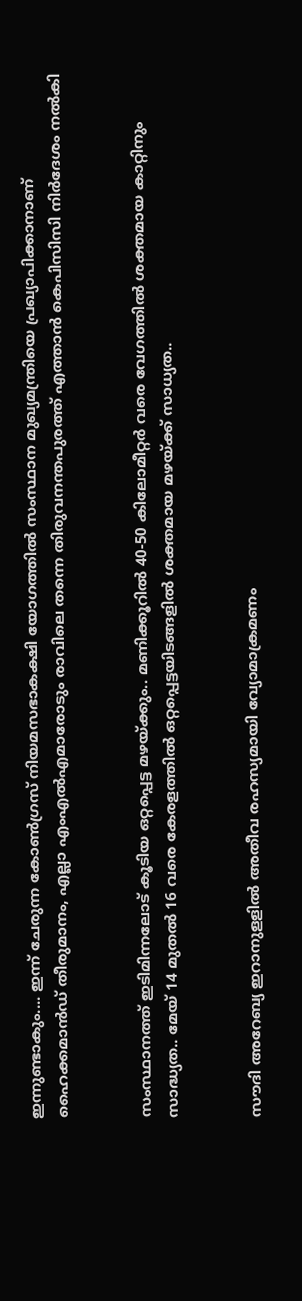ഇന്നുണ്ടാകും.... ഇന്ന് ചേരുന്ന കോൺഗ്രസ് നിയമസഭാകക്ഷി യോഗത്തിൽ സംസ്ഥാന മുഖ്യമന്ത്രിയെ പ്രഖ്യാപിക്കാനാണ് ഹൈക്കമാൻഡ് തീരുമാനം, എല്ലാ എംഎൽ‌എമാരോടും രാവിലെ തന്നെ തിരുവനന്തപുരത്ത് എത്താൻ കെപിസിസി നിർദേശം നൽകി


സംസ്ഥാനത്ത് ഇടിമിന്നലോട് കൂടിയ ഒറ്റപ്പെട്ട മഴയ്ക്കും.. മണിക്കൂറിൽ 40-50 കിലോമീറ്റർ വരെ വേഗത്തിൽ ശക്തമായ കാറ്റിനും സാദ്ധ്യത.. മേയ് 14 മുതൽ 16 വരെ കേരളത്തിൽ ഒറ്റപ്പെട്ടയിടങ്ങളിൽ ശക്തമായ മഴയ്ക്ക് സാധ്യത..


സൗദി അറേബ്യ ഇറാനുളളിൽ അതീവ രഹസ്യമായി വ്യോമാക്രമണം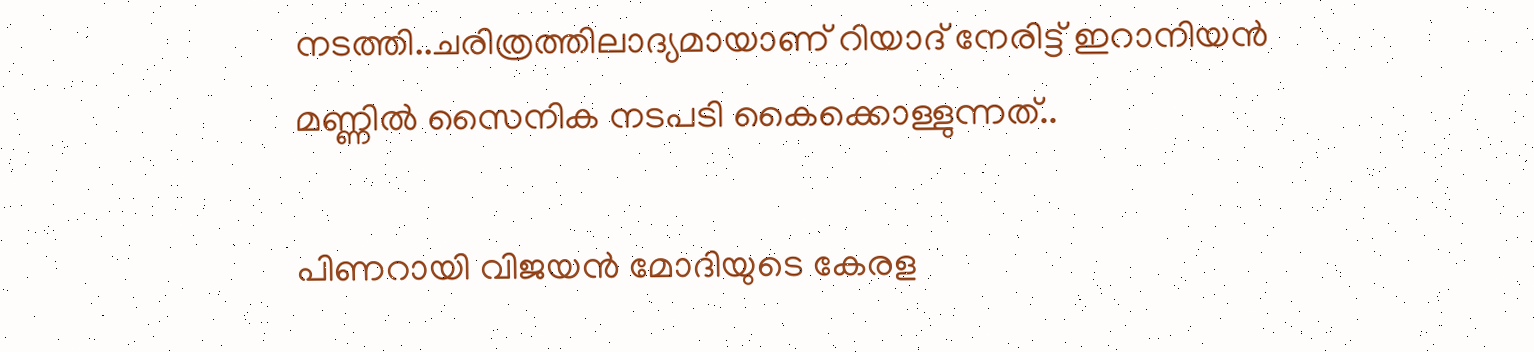നടത്തി..ചരിത്രത്തിലാദ്യമായാണ് റിയാദ് നേരിട്ട് ഇറാനിയൻ മണ്ണിൽ സൈനിക നടപടി കൈക്കൊള്ളുന്നത്..

പിണറായി വിജയന്‍ മോദിയുടെ കേരള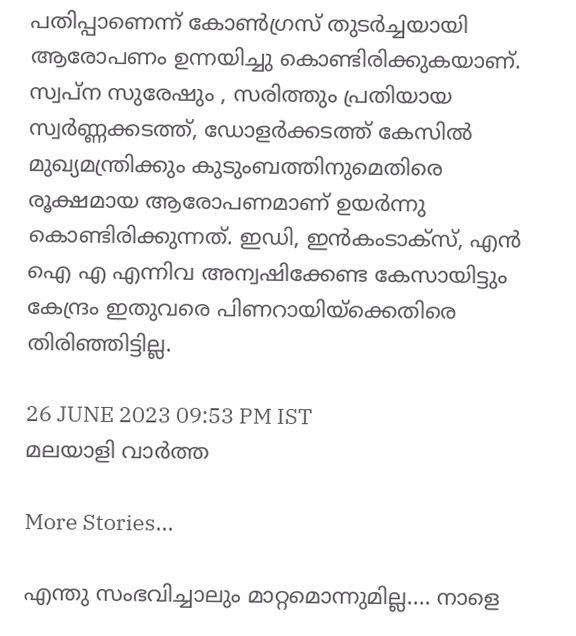പതിപ്പാണെന്ന് കോണ്‍ഗ്രസ് തുടര്‍ച്ചയായി ആരോപണം ഉന്നയിച്ചു കൊണ്ടിരിക്കുകയാണ്. സ്വപ്‌ന സുരേഷും , സരിത്തും പ്രതിയായ സ്വര്‍ണ്ണക്കടത്ത്, ഡോളര്‍ക്കടത്ത് കേസില്‍ മുഖ്യമന്ത്രിക്കും കുടുംബത്തിനുമെതിരെ രൂക്ഷമായ ആരോപണമാണ് ഉയര്‍ന്നു കൊണ്ടിരിക്കുന്നത്. ഇഡി, ഇന്‍കംടാക്‌സ്, എന്‍ ഐ എ എന്നിവ അന്വഷിക്കേണ്ട കേസായിട്ടും കേന്ദ്രം ഇതുവരെ പിണറായിയ്‌ക്കെതിരെ തിരിഞ്ഞിട്ടില്ല.

26 JUNE 2023 09:53 PM IST
മലയാളി വാര്‍ത്ത

More Stories...

എന്തു സംഭവിച്ചാലും മാറ്റമൊന്നുമില്ല.... നാളെ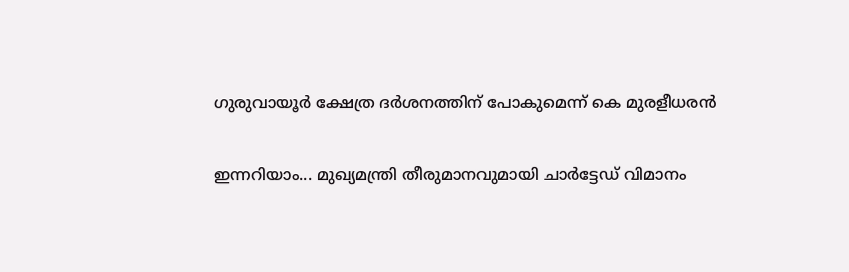ഗുരുവായൂർ ക്ഷേത്ര ദർശനത്തിന് പോകുമെന്ന് കെ മുരളീധരൻ

ഇന്നറിയാം... മുഖ്യമന്ത്രി തീരുമാനവുമായി ചാർട്ടേഡ് വിമാനം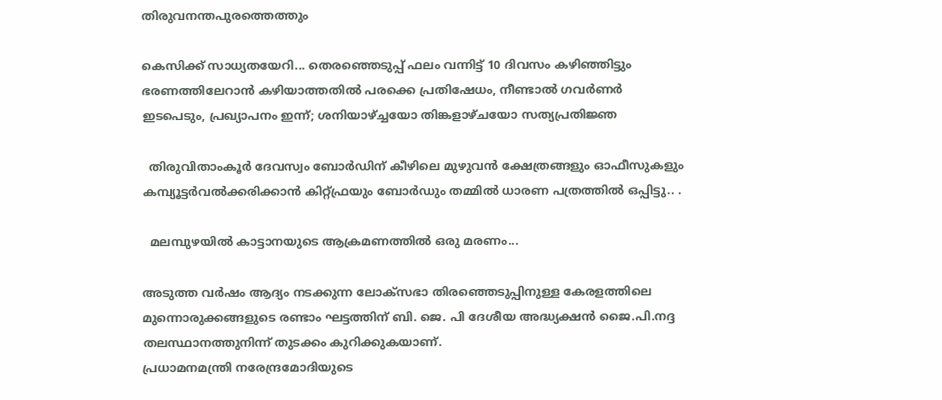തിരുവനന്തപുരത്തെത്തും

കെസിക്ക് സാധ്യതയേറി... തെരഞ്ഞെടുപ്പ് ഫലം വന്നിട്ട് 10 ദിവസം കഴിഞ്ഞിട്ടും ഭരണത്തിലേറാന്‍ കഴിയാത്തതില്‍ പരക്കെ പ്രതിഷേധം, നീണ്ടാല്‍ ഗവര്‍ണര്‍ ഇടപെടും, പ്രഖ്യാപനം ഇന്ന്; ശനിയാഴ്ച്ചയോ തിങ്കളാഴ്ചയോ സത്യപ്രതിജ്ഞ

  തിരുവിതാംകൂർ ദേവസ്വം ബോർഡിന് കീഴിലെ മുഴുവൻ ക്ഷേത്രങ്ങളും ഓഫീസുകളും കമ്പ്യൂട്ടർവൽക്കരിക്കാൻ കിറ്റ്ഫ്രയും ബോർഡും തമ്മിൽ ധാരണ പത്രത്തിൽ ഒപ്പിട്ടു.. .

  മലമ്പുഴയിൽ കാട്ടാനയുടെ ആക്രമണത്തിൽ ഒരു മരണം...

അടുത്ത വര്‍ഷം ആദ്യം നടക്കുന്ന ലോക്‌സഭാ തിരഞ്ഞെടുപ്പിനുള്ള കേരളത്തിലെ മുന്നൊരുക്കങ്ങളുടെ രണ്ടാം ഘട്ടത്തിന് ബി. ജെ. പി ദേശീയ അദ്ധ്യക്ഷന്‍ ജൈ.പി.നദ്ദ തലസ്ഥാനത്തുനിന്ന് തുടക്കം കുറിക്കുകയാണ്.
പ്രധാമനമന്ത്രി നരേന്ദ്രമോദിയുടെ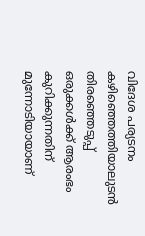വിദേശ പര്യടനം കഴിഞ്ഞെത്തിയാലുടന്‍ തിരഞ്ഞെടുപ്പ് ഒരുക്കള്‍ക്ക് ആരംഭം കുറിക്കുന്നതിന് മുന്നോടിയായാണ്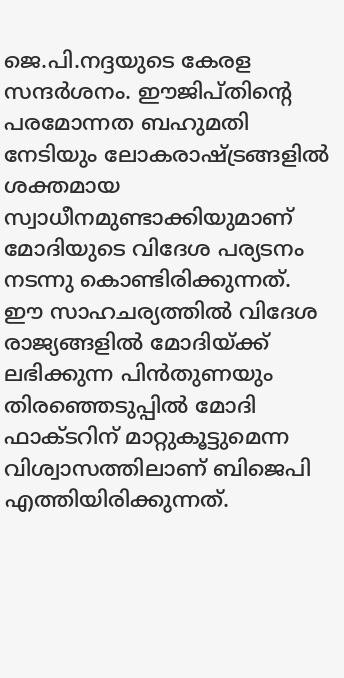ജെ.പി.നദ്ദയുടെ കേരള സന്ദര്‍ശനം. ഈജിപ്തിന്റെ പരമോന്നത ബഹുമതി നേടിയും ലോകരാഷ്ട്രങ്ങളില്‍ ശക്തമായ സ്വാധീനമുണ്ടാക്കിയുമാണ് മോദിയുടെ വിദേശ പര്യടനം നടന്നു കൊണ്ടിരിക്കുന്നത്. ഈ സാഹചര്യത്തില്‍ വിദേശ രാജ്യങ്ങളില്‍ മോദിയ്ക്ക് ലഭിക്കുന്ന പിന്‍തുണയും തിരഞ്ഞെടുപ്പില്‍ മോദി ഫാക്ടറിന് മാറ്റുകൂട്ടുമെന്ന വിശ്വാസത്തിലാണ് ബിജെപി എത്തിയിരിക്കുന്നത്.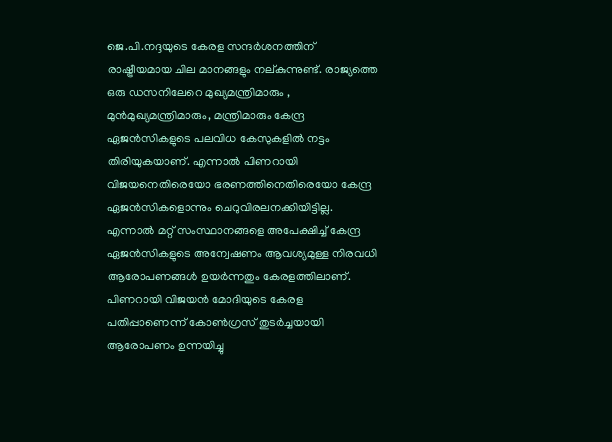ജെ.പി.നദ്ദയുടെ കേരള സന്ദര്‍ശനത്തിന് രാഷ്ട്രീയമായ ചില മാനങ്ങളും നല്കുന്നുണ്ട്. രാജ്യത്തെ ഒരു ഡസനിലേറെ മുഖ്യമന്ത്രിമാരും , മുന്‍മുഖ്യമന്ത്രിമാരും, മന്ത്രിമാരും കേന്ദ്ര ഏജന്‍സികളുടെ പലവിധ കേസുകളില്‍ നട്ടം തിരിയുകയാണ്. എന്നാല്‍ പിണറായി വിജയനെതിരെയോ ഭരണത്തിനെതിരെയോ കേന്ദ്ര ഏജന്‍സികളൊന്നും ചെറുവിരലനക്കിയിട്ടില്ല. എന്നാല്‍ മറ്റ് സംസ്ഥാനങ്ങളെ അപേക്ഷിച്ച് കേന്ദ്ര ഏജന്‍സികളുടെ അന്വേഷണം ആവശ്യമുള്ള നിരവധി ആരോപണങ്ങള്‍ ഉയര്‍ന്നതും കേരളത്തിലാണ്. പിണറായി വിജയന്‍ മോദിയുടെ കേരള പതിപ്പാണെന്ന് കോണ്‍ഗ്രസ് തുടര്‍ച്ചയായി ആരോപണം ഉന്നയിച്ചു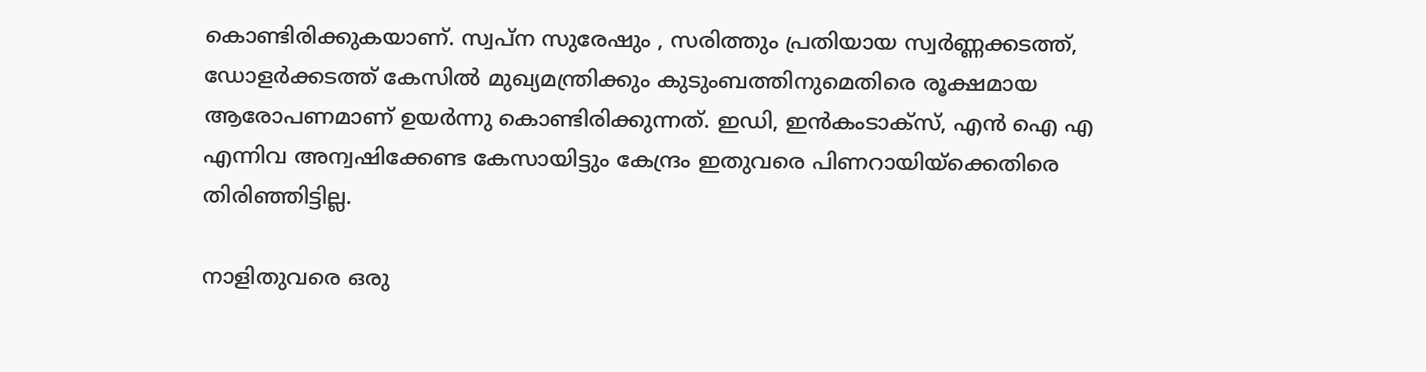കൊണ്ടിരിക്കുകയാണ്. സ്വപ്‌ന സുരേഷും , സരിത്തും പ്രതിയായ സ്വര്‍ണ്ണക്കടത്ത്, ഡോളര്‍ക്കടത്ത് കേസില്‍ മുഖ്യമന്ത്രിക്കും കുടുംബത്തിനുമെതിരെ രൂക്ഷമായ ആരോപണമാണ് ഉയര്‍ന്നു കൊണ്ടിരിക്കുന്നത്. ഇഡി, ഇന്‍കംടാക്‌സ്, എന്‍ ഐ എ എന്നിവ അന്വഷിക്കേണ്ട കേസായിട്ടും കേന്ദ്രം ഇതുവരെ പിണറായിയ്‌ക്കെതിരെ തിരിഞ്ഞിട്ടില്ല.

നാളിതുവരെ ഒരു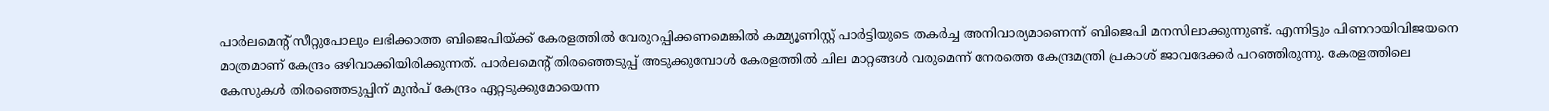പാര്‍ലമെന്റ് സീറ്റുപോലും ലഭിക്കാത്ത ബിജെപിയ്ക്ക് കേരളത്തില്‍ വേരുറപ്പിക്കണമെങ്കില്‍ കമ്മ്യൂണിസ്റ്റ് പാര്‍ട്ടിയുടെ തകര്‍ച്ച അനിവാര്യമാണെന്ന് ബിജെപി മനസിലാക്കുന്നുണ്ട്. എന്നിട്ടും പിണറായിവിജയനെ മാത്രമാണ് കേന്ദ്രം ഒഴിവാക്കിയിരിക്കുന്നത്. പാര്‍ലമെന്റ് തിരഞ്ഞെടുപ്പ് അടുക്കുമ്പോള്‍ കേരളത്തില്‍ ചില മാറ്റങ്ങള്‍ വരുമെന്ന് നേരത്തെ കേന്ദ്രമന്ത്രി പ്രകാശ് ജാവദേക്കര്‍ പറഞ്ഞിരുന്നു. കേരളത്തിലെ കേസുകള്‍ തിരഞ്ഞെടുപ്പിന് മുന്‍പ് കേന്ദ്രം ഏറ്റടുക്കുമോയെന്ന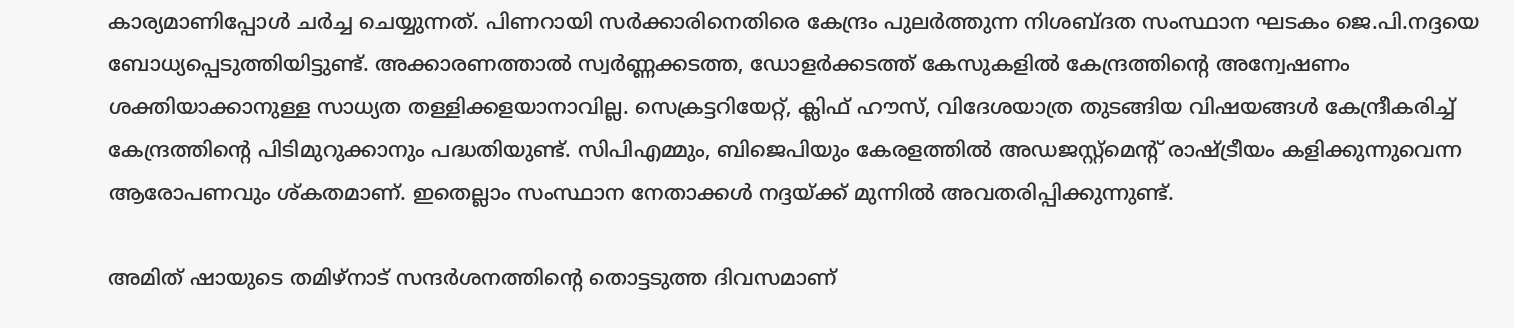കാര്യമാണിപ്പോള്‍ ചര്‍ച്ച ചെയ്യുന്നത്. പിണറായി സര്‍ക്കാരിനെതിരെ കേന്ദ്രം പുലര്‍ത്തുന്ന നിശബ്ദത സംസ്ഥാന ഘടകം ജെ.പി.നദ്ദയെ ബോധ്യപ്പെടുത്തിയിട്ടുണ്ട്. അക്കാരണത്താല്‍ സ്വര്‍ണ്ണക്കടത്ത, ഡോളര്‍ക്കടത്ത് കേസുകളില്‍ കേന്ദ്രത്തിന്റെ അന്വേഷണം ശക്തിയാക്കാനുള്ള സാധ്യത തള്ളിക്കളയാനാവില്ല. സെക്രട്ടറിയേറ്റ്, ക്ലിഫ് ഹൗസ്, വിദേശയാത്ര തുടങ്ങിയ വിഷയങ്ങള്‍ കേന്ദ്രീകരിച്ച് കേന്ദ്രത്തിന്റെ പിടിമുറുക്കാനും പദ്ധതിയുണ്ട്. സിപിഎമ്മും, ബിജെപിയും കേരളത്തില്‍ അഡജസ്റ്റ്‌മെന്റ് രാഷ്ട്രീയം കളിക്കുന്നുവെന്ന ആരോപണവും ശ്കതമാണ്. ഇതെല്ലാം സംസ്ഥാന നേതാക്കള്‍ നദ്ദയ്ക്ക് മുന്നില്‍ അവതരിപ്പിക്കുന്നുണ്ട്.

അമിത് ഷായുടെ തമിഴ്‌നാട് സന്ദര്‍ശനത്തിന്റെ തൊട്ടടുത്ത ദിവസമാണ്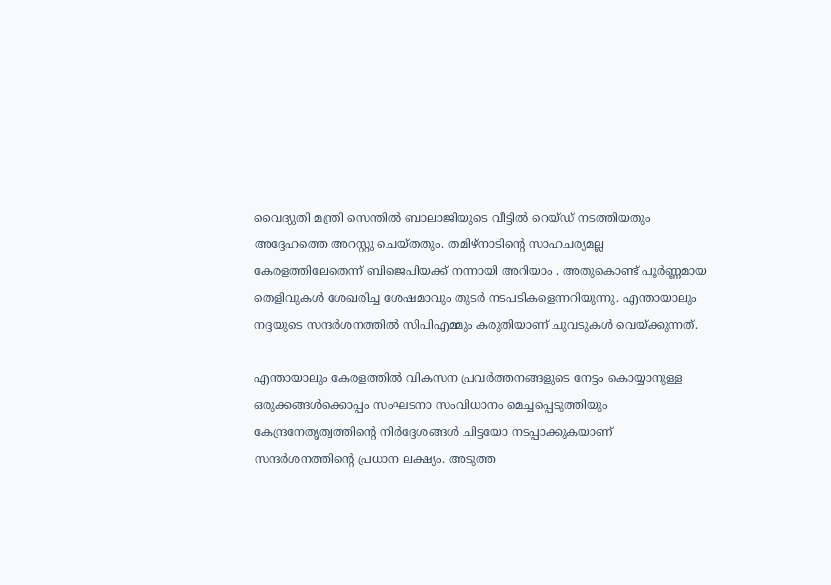വൈദ്യുതി മന്ത്രി സെന്തില്‍ ബാലാജിയുടെ വീട്ടില്‍ റെയ്ഡ് നടത്തിയതും അദ്ദേഹത്തെ അറസ്റ്റു ചെയ്തതും. തമിഴ്‌നാടിന്റെ സാഹചര്യമല്ല കേരളത്തിലേതെന്ന് ബിജെപിയക്ക് നന്നായി അറിയാം . അതുകൊണ്ട് പൂര്‍ണ്ണമായ തെളിവുകള്‍ ശേഖരിച്ച ശേഷമാവും തുടര്‍ നടപടികളെന്നറിയുന്നു. എന്തായാലും നദ്ദയുടെ സന്ദര്‍ശനത്തില്‍ സിപിഎമ്മും കരുതിയാണ് ചുവടുകള്‍ വെയ്ക്കുന്നത്.

എന്തായാലും കേരളത്തില്‍ വികസന പ്രവര്‍ത്തനങ്ങളുടെ നേട്ടം കൊയ്യാനുള്ള ഒരുക്കങ്ങള്‍ക്കൊപ്പം സംഘടനാ സംവിധാനം മെച്ചപ്പെടുത്തിയും കേന്ദ്രനേതൃത്വത്തിന്റെ നിര്‍ദ്ദേശങ്ങള്‍ ചിട്ടയോ നടപ്പാക്കുകയാണ് സന്ദര്‍ശനത്തിന്റെ പ്രധാന ലക്ഷ്യം. അടുത്ത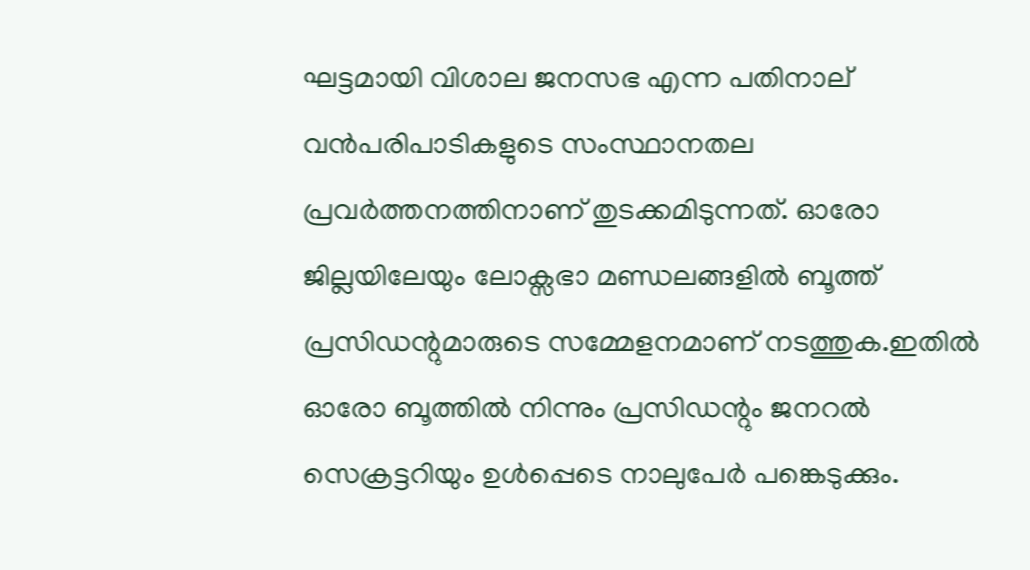ഘട്ടമായി വിശാല ജനസഭ എന്ന പതിനാല് വന്‍പരിപാടികളുടെ സംസ്ഥാനതല പ്രവര്‍ത്തനത്തിനാണ് തുടക്കമിടുന്നത്. ഓരോ ജില്ലയിലേയും ലോക്സഭാ മണ്ഡലങ്ങളില്‍ ബൂത്ത് പ്രസിഡന്റുമാരുടെ സമ്മേളനമാണ് നടത്തുക.ഇതില്‍ ഓരോ ബൂത്തില്‍ നിന്നും പ്രസിഡന്റും ജനറല്‍ സെക്രട്ടറിയും ഉള്‍പ്പെടെ നാലുപേര്‍ പങ്കെടുക്കും.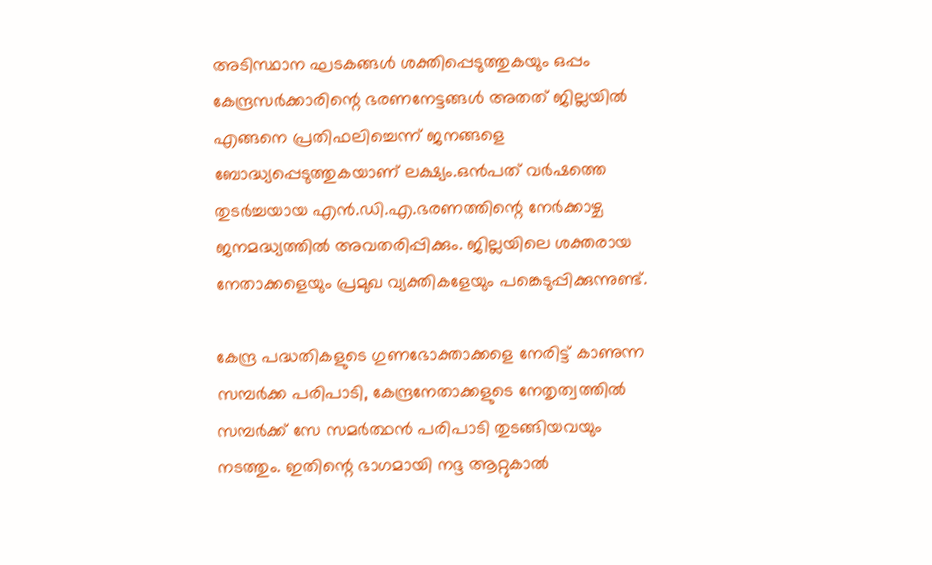അടിസ്ഥാന ഘടകങ്ങള്‍ ശക്തിപ്പെടുത്തുകയും ഒപ്പം കേന്ദ്രസര്‍ക്കാരിന്റെ ഭരണനേട്ടങ്ങള്‍ അതത് ജില്ലയില്‍ എങ്ങനെ പ്രതിഫലിച്ചെന്ന് ജനങ്ങളെ ബോദ്ധ്യപ്പെടുത്തുകയാണ് ലക്ഷ്യം.ഒന്‍പത് വര്‍ഷത്തെ തുടര്‍ച്ചയായ എന്‍.ഡി.എ.ഭരണത്തിന്റെ നേര്‍ക്കാഴ്ച ജനമദ്ധ്യത്തില്‍ അവതരിപ്പിക്കും. ജില്ലയിലെ ശക്തരായ നേതാക്കളെയും പ്രമുഖ വ്യക്തികളേയും പങ്കെടുപ്പിക്കുന്നുണ്ട്.

കേന്ദ്ര പദ്ധതികളുടെ ഗുണഭോക്താക്കളെ നേരിട്ട് കാണുന്ന സമ്പര്‍ക്ക പരിപാടി, കേന്ദ്രനേതാക്കളുടെ നേതൃത്വത്തില്‍ സമ്പര്‍ക്ക് സേ സമര്‍ത്ഥന്‍ പരിപാടി തുടങ്ങിയവയും നടത്തും. ഇതിന്റെ ഭാഗമായി നദ്ദ ആറ്റുകാല്‍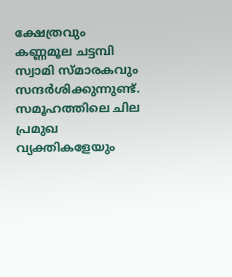ക്ഷേത്രവും കണ്ണമൂല ചട്ടമ്പി സ്വാമി സ്മാരകവും സന്ദര്‍ശിക്കുന്നുണ്ട്. സമൂഹത്തിലെ ചില പ്രമുഖ വ്യക്തികളേയും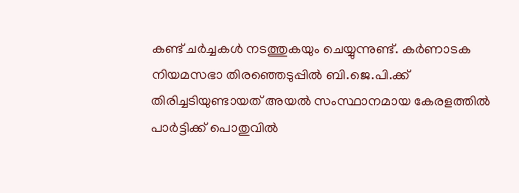കണ്ട് ചര്‍ച്ചകള്‍ നടത്തുകയും ചെയ്യുന്നുണ്ട്. കര്‍ണാടക നിയമസഭാ തിരഞ്ഞെടുപ്പില്‍ ബി.ജെ.പി.ക്ക് തിരിച്ചടിയുണ്ടായത് അയല്‍ സംസ്ഥാനമായ കേരളത്തില്‍ പാര്‍ട്ടിക്ക് പൊതുവില്‍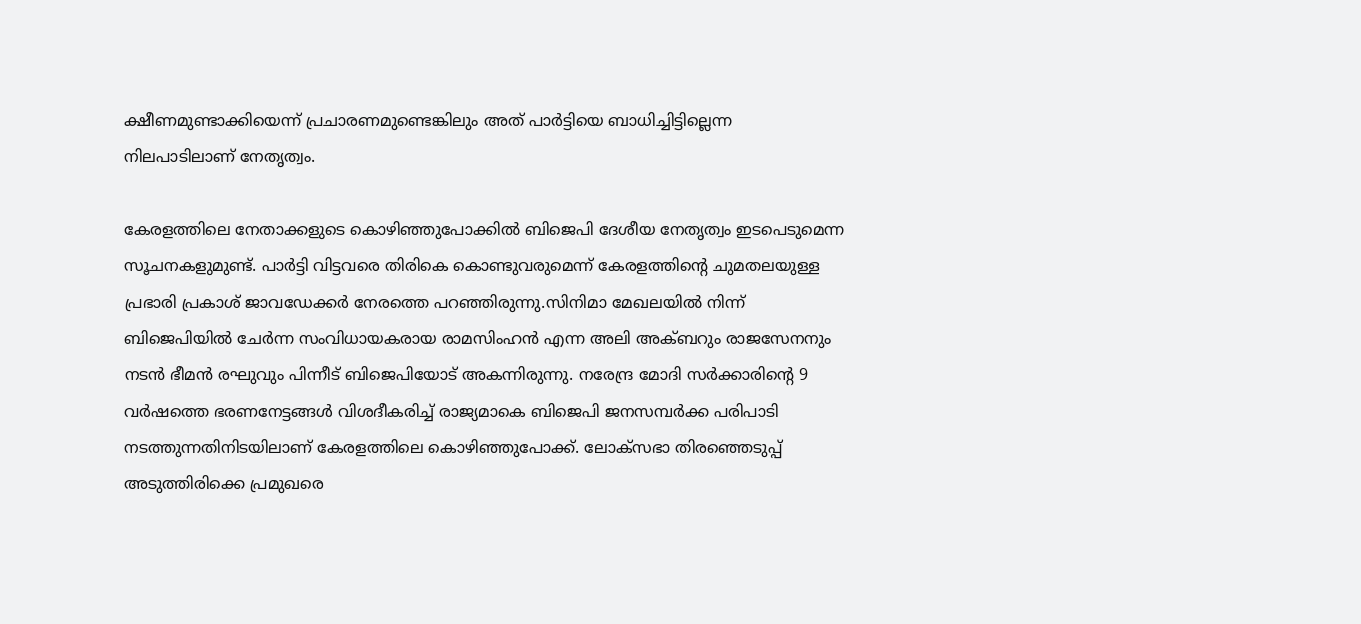ക്ഷീണമുണ്ടാക്കിയെന്ന് പ്രചാരണമുണ്ടെങ്കിലും അത് പാര്‍ട്ടിയെ ബാധിച്ചിട്ടില്ലെന്ന നിലപാടിലാണ് നേതൃത്വം.

കേരളത്തിലെ നേതാക്കളുടെ കൊഴിഞ്ഞുപോക്കില്‍ ബിജെപി ദേശീയ നേതൃത്വം ഇടപെടുമെന്ന സൂചനകളുമുണ്ട്. പാര്‍ട്ടി വിട്ടവരെ തിരികെ കൊണ്ടുവരുമെന്ന് കേരളത്തിന്റെ ചുമതലയുള്ള പ്രഭാരി പ്രകാശ് ജാവഡേക്കര്‍ നേരത്തെ പറഞ്ഞിരുന്നു.സിനിമാ മേഖലയില്‍ നിന്ന് ബിജെപിയില്‍ ചേര്‍ന്ന സംവിധായകരായ രാമസിംഹന്‍ എന്ന അലി അക്ബറും രാജസേനനും നടന്‍ ഭീമന്‍ രഘുവും പിന്നീട് ബിജെപിയോട് അകന്നിരുന്നു. നരേന്ദ്ര മോദി സര്‍ക്കാരിന്റെ 9 വര്‍ഷത്തെ ഭരണനേട്ടങ്ങള്‍ വിശദീകരിച്ച് രാജ്യമാകെ ബിജെപി ജനസമ്പര്‍ക്ക പരിപാടി നടത്തുന്നതിനിടയിലാണ് കേരളത്തിലെ കൊഴിഞ്ഞുപോക്ക്. ലോക്‌സഭാ തിരഞ്ഞെടുപ്പ് അടുത്തിരിക്കെ പ്രമുഖരെ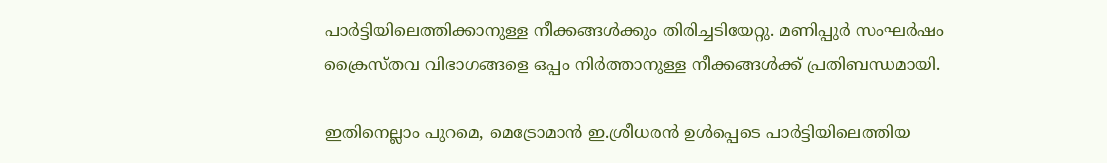പാര്‍ട്ടിയിലെത്തിക്കാനുള്ള നീക്കങ്ങള്‍ക്കും തിരിച്ചടിയേറ്റു. മണിപ്പുര്‍ സംഘര്‍ഷം ക്രൈസ്തവ വിഭാഗങ്ങളെ ഒപ്പം നിര്‍ത്താനുള്ള നീക്കങ്ങള്‍ക്ക് പ്രതിബന്ധമായി.

ഇതിനെല്ലാം പുറമെ, മെട്രോമാന്‍ ഇ.ശ്രീധരന്‍ ഉള്‍പ്പെടെ പാര്‍ട്ടിയിലെത്തിയ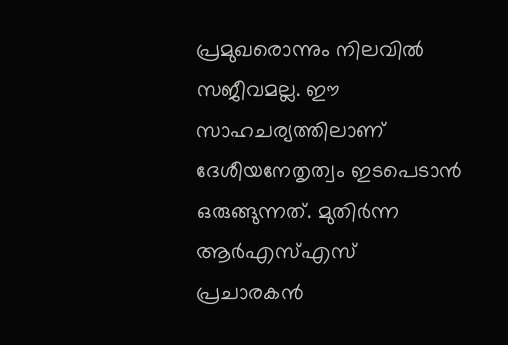പ്രമുഖരൊന്നും നിലവില്‍ സജീവമല്ല. ഈ സാഹചര്യത്തിലാണ് ദേശീയനേതൃത്വം ഇടപെടാന്‍ ഒരുങ്ങുന്നത്. മുതിര്‍ന്ന ആര്‍എസ്എസ് പ്രചാരകന്‍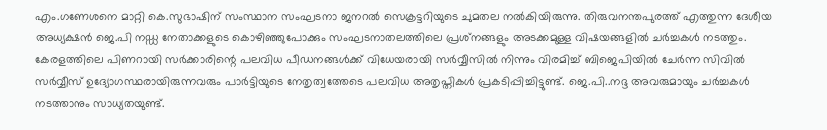എം.ഗണേശനെ മാറ്റി കെ.സുഭാഷിന് സംസ്ഥാന സംഘടനാ ജനറല്‍ സെക്രട്ടറിയുടെ ചുമതല നല്‍കിയിരുന്നു. തിരുവനന്തപുരത്ത് എത്തുന്ന ദേശീയ അധ്യക്ഷന്‍ ജെ.പി നഡ്ഡ നേതാക്കളുടെ കൊഴിഞ്ഞുപോക്കും സംഘടനാതലത്തിലെ പ്രശ്‌നങ്ങളും അടക്കമുള്ള വിഷയങ്ങളില്‍ ചര്‍ച്ചകള്‍ നടത്തും. കേരളത്തിലെ പിണറായി സര്‍ക്കാരിന്റെ പലവിധ പീഡനങ്ങള്‍ക്ക് വിധേയരായി സര്‍വ്വീസില്‍ നിന്നും വിരമിച്ച് ബിജെപിയില്‍ ചേര്‍ന്ന സിവില്‍ സര്‍വ്വീസ് ഉദ്യോഗസ്ഥരായിരുന്നവരും പാര്‍ട്ടിയുടെ നേതൃത്വത്തേടെ പലവിധ അതൃപ്തികള്‍ പ്രകടിപ്പിച്ചിട്ടുണ്ട്. ജെ.പി..നദ്ദ അവരുമായും ചര്‍ച്ചകള്‍ നടത്താനും സാധ്യതയുണ്ട്.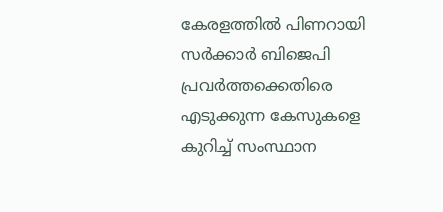കേരളത്തില്‍ പിണറായി സര്‍ക്കാര്‍ ബിജെപി പ്രവര്‍ത്തക്കെതിരെ എടുക്കുന്ന കേസുകളെ കുറിച്ച് സംസ്ഥാന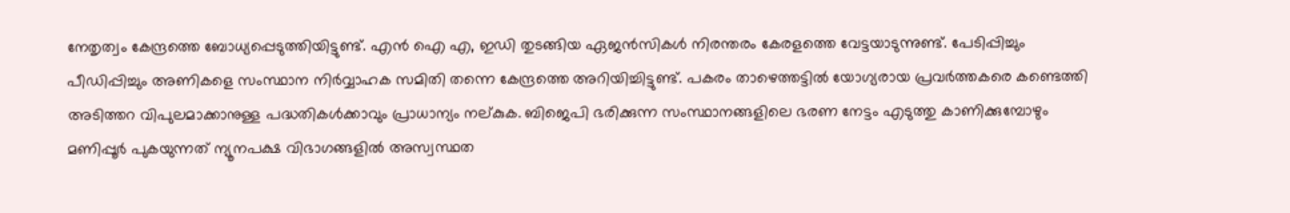നേതൃത്വം കേന്ദ്രത്തെ ബോധ്യപ്പെടുത്തിയിട്ടുണ്ട്. എന്‍ ഐ എ, ഇഡി തുടങ്ങിയ ഏജന്‍സികള്‍ നിരന്തരം കേരളത്തെ വേട്ടയാടുന്നുണ്ട്. പേടിപ്പിച്ചും പീഡിപ്പിച്ചും അണികളെ സംസ്ഥാന നിര്‍വ്വാഹക സമിതി തന്നെ കേന്ദ്രത്തെ അറിയിച്ചിട്ടുണ്ട്. പകരം താഴെത്തട്ടില്‍ യോഗ്യരായ പ്രവര്‍ത്തകരെ കണ്ടെത്തി അടിത്തറ വിപുലമാക്കാനുള്ള പദ്ധതികള്‍ക്കാവും പ്രാധാന്യം നല്കുക. ബിജെപി ഭരിക്കുന്ന സംസ്ഥാനങ്ങളിലെ ഭരണ നേട്ടം എടുത്തു കാണിക്കുമ്പോഴും മണിപ്പൂര്‍ പുകയുന്നത് ന്യൂനപക്ഷ വിഭാഗങ്ങളില്‍ അസ്വസ്ഥത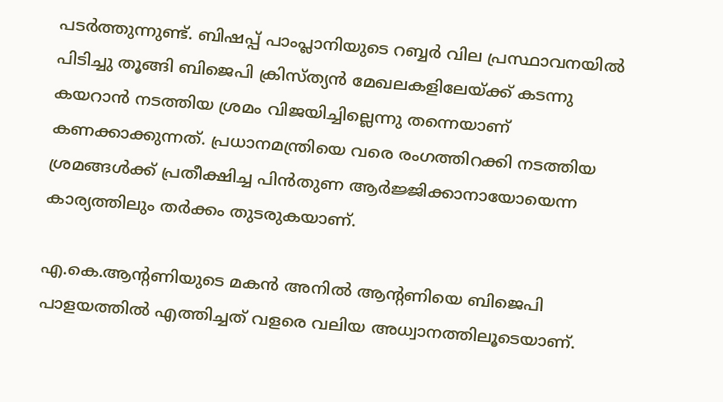പടര്‍ത്തുന്നുണ്ട്. ബിഷപ്പ് പാംപ്ലാനിയുടെ റബ്ബര്‍ വില പ്രസ്ഥാവനയില്‍ പിടിച്ചു തൂങ്ങി ബിജെപി ക്രിസ്ത്യന്‍ മേഖലകളിലേയ്ക്ക് കടന്നു കയറാന്‍ നടത്തിയ ശ്രമം വിജയിച്ചില്ലെന്നു തന്നെയാണ് കണക്കാക്കുന്നത്. പ്രധാനമന്ത്രിയെ വരെ രംഗത്തിറക്കി നടത്തിയ ശ്രമങ്ങള്‍ക്ക് പ്രതീക്ഷിച്ച പിന്‍തുണ ആര്‍ജ്ജിക്കാനായോയെന്ന കാര്യത്തിലും തര്‍ക്കം തുടരുകയാണ്.

എ.കെ.ആന്റണിയുടെ മകന്‍ അനില്‍ ആന്റണിയെ ബിജെപി പാളയത്തില്‍ എത്തിച്ചത് വളരെ വലിയ അധ്വാനത്തിലൂടെയാണ്.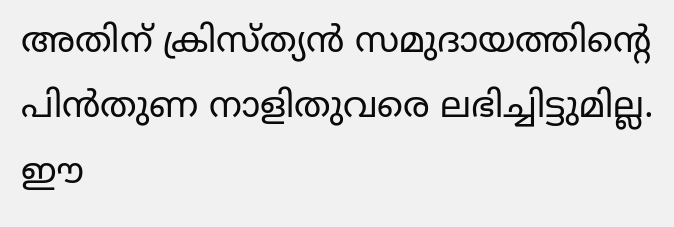അതിന് ക്രിസ്ത്യന്‍ സമുദായത്തിന്റെ പിന്‍തുണ നാളിതുവരെ ലഭിച്ചിട്ടുമില്ല. ഈ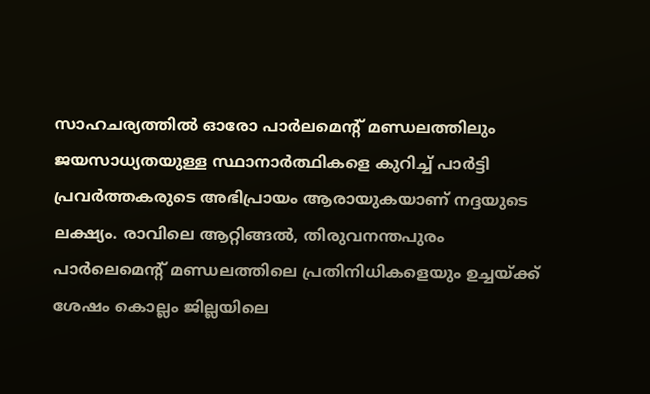സാഹചര്യത്തില്‍ ഓരോ പാര്‍ലമെന്റ് മണ്ഡലത്തിലും ജയസാധ്യതയുള്ള സ്ഥാനാര്‍ത്ഥികളെ കുറിച്ച് പാര്‍ട്ടി പ്രവര്‍ത്തകരുടെ അഭിപ്രായം ആരായുകയാണ് നദ്ദയുടെ ലക്ഷ്യം. രാവിലെ ആറ്റിങ്ങല്‍, തിരുവനന്തപുരം പാര്‍ലെമെന്റ് മണ്ഡലത്തിലെ പ്രതിനിധികളെയും ഉച്ചയ്ക്ക് ശേഷം കൊല്ലം ജില്ലയിലെ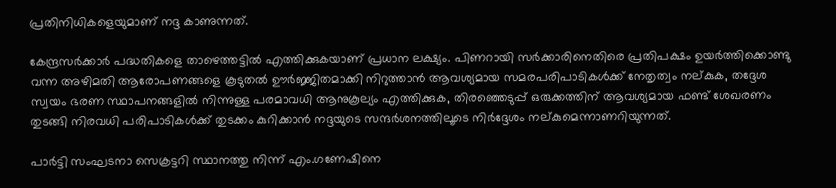പ്രതിനിധികളെയുമാണ് നദ്ദ കാണുന്നത്.

കേന്ദ്രസര്‍ക്കാര്‍ പദ്ധതികളെ താഴെത്തട്ടില്‍ എത്തിക്കുകയാണ് പ്രധാന ലക്ഷ്യം. പിണറായി സര്‍ക്കാരിനെതിരെ പ്രതിപക്ഷം ഉയര്‍ത്തിക്കൊണ്ടു വന്ന അഴിമതി ആരോപണങ്ങളെ കൂടുതല്‍ ഊര്‍ജ്ജിതമാക്കി നിറുത്താന്‍ ആവശ്യമായ സമരപരിപാടികള്‍ക്ക് നേതൃത്വം നല്കുക, തദ്ദേശ സ്വയം ഭരണ സ്ഥാപനങ്ങളില്‍ നിന്നുള്ള പരമാവധി ആനുകൂല്യം എത്തിക്കുക, തിരഞ്ഞെടുപ്പ് ഒരുക്കത്തിന് ആവശ്യമായ ഫണ്ട് ശേഖരണം തുടങ്ങി നിരവധി പരിപാടികള്‍ക്ക് തുടക്കം കുറിക്കാന്‍ നദ്ദയുടെ സന്ദര്‍ശനത്തിലൂടെ നിര്‍ദ്ദേശം നല്കുമെന്നാണറിയുന്നത്.

പാര്‍ട്ടി സംഘടനാ സെക്രട്ടറി സ്ഥാനത്തു നിന്ന് എം.ഗണേഷിനെ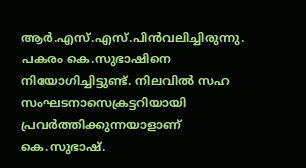ആര്‍.എസ്.എസ്.പിന്‍വലിച്ചിരുന്നു. പകരം കെ.സുഭാഷിനെ നിയോഗിച്ചിട്ടുണ്ട്. നിലവില്‍ സഹ സംഘടനാസെക്രട്ടറിയായി പ്രവര്‍ത്തിക്കുന്നയാളാണ് കെ.സുഭാഷ്.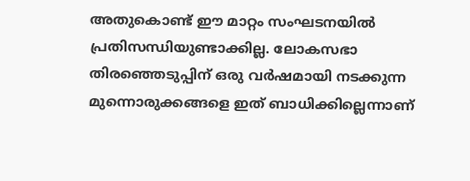അതുകൊണ്ട് ഈ മാറ്റം സംഘടനയില്‍ പ്രതിസന്ധിയുണ്ടാക്കില്ല. ലോകസഭാ തിരഞ്ഞെടുപ്പിന് ഒരു വര്‍ഷമായി നടക്കുന്ന മുന്നൊരുക്കങ്ങളെ ഇത് ബാധിക്കില്ലെന്നാണ്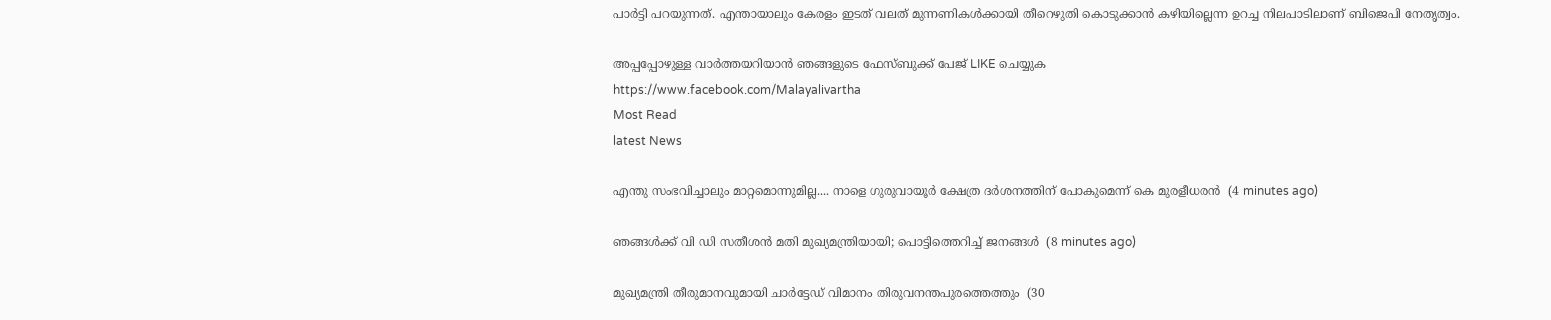പാര്‍ട്ടി പറയുന്നത്. എന്തായാലും കേരളം ഇടത് വലത് മുന്നണികള്‍ക്കായി തീറെഴുതി കൊടുക്കാന്‍ കഴിയില്ലെന്ന ഉറച്ച നിലപാടിലാണ് ബിജെപി നേതൃത്വം.

അപ്പപ്പോഴുള്ള വാര്‍ത്തയറിയാന്‍ ഞങ്ങളുടെ ഫേസ്‌ബുക്ക്‌ പേജ് LIKE ചെയ്യുക
https://www.facebook.com/Malayalivartha
Most Read
latest News

എന്തു സംഭവിച്ചാലും മാറ്റമൊന്നുമില്ല.... നാളെ ഗുരുവായൂർ ക്ഷേത്ര ദർശനത്തിന് പോകുമെന്ന് കെ മുരളീധരൻ  (4 minutes ago)

ഞങ്ങൾക്ക് വി ഡി സതീശൻ മതി മുഖ്യമന്ത്രിയായി; പൊട്ടിത്തെറിച്ച് ജനങ്ങൾ  (8 minutes ago)

മുഖ്യമന്ത്രി തീരുമാനവുമായി ചാർട്ടേഡ് വിമാനം തിരുവനന്തപുരത്തെത്തും  (30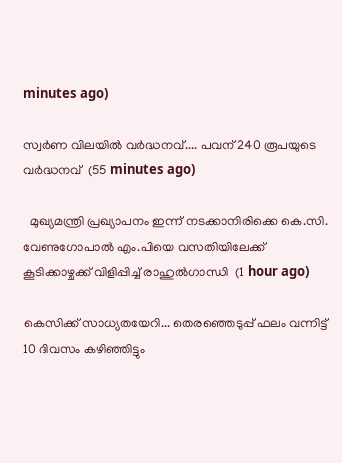minutes ago)

സ്വര്‍ണ വിലയില്‍ വർദ്ധനവ്.... പവന് 240 രൂപയുടെ വർദ്ധനവ്  (55 minutes ago)

  മുഖ്യമന്ത്രി പ്രഖ്യാപനം ഇന്ന് നടക്കാനിരിക്കെ കെ.സി. വേണുഗോപാൽ എം.പിയെ വസതിയിലേക്ക് കൂടിക്കാഴ്ചക്ക് വിളിപ്പിച്ച് രാഹുൽഗാന്ധി  (1 hour ago)

കെസിക്ക് സാധ്യതയേറി... തെരഞ്ഞെടുപ്പ് ഫലം വന്നിട്ട് 10 ദിവസം കഴിഞ്ഞിട്ടും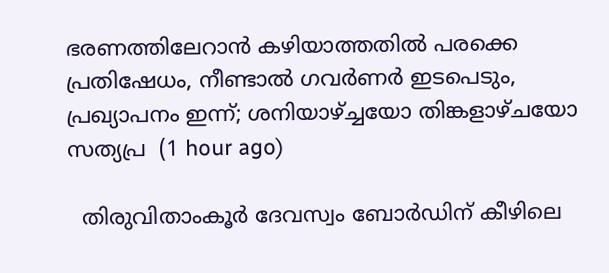ഭരണത്തിലേറാന്‍ കഴിയാത്തതില്‍ പരക്കെ പ്രതിഷേധം, നീണ്ടാല്‍ ഗവര്‍ണര്‍ ഇടപെടും, പ്രഖ്യാപനം ഇന്ന്; ശനിയാഴ്ച്ചയോ തിങ്കളാഴ്ചയോ സത്യപ്ര  (1 hour ago)

  തിരുവിതാംകൂർ ദേവസ്വം ബോർഡിന് കീഴിലെ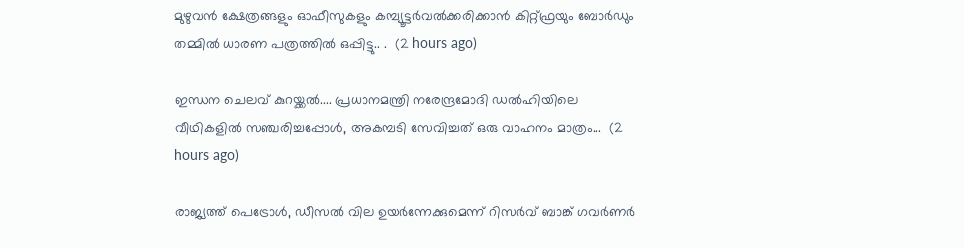മുഴുവൻ ക്ഷേത്രങ്ങളും ഓഫീസുകളും കമ്പ്യൂട്ടർവൽക്കരിക്കാൻ കിറ്റ്ഫ്രയും ബോർഡും തമ്മിൽ ധാരണ പത്രത്തിൽ ഒപ്പിട്ടു.. .  (2 hours ago)

ഇന്ധന ചെലവ് കുറയ്ക്കൽ.... പ്രധാനമന്ത്രി നരേന്ദ്രമോദി ഡൽഹിയിലെ വീഥികളിൽ സഞ്ചരിച്ചപ്പോൾ, അകമ്പടി സേവിച്ചത് ഒരു വാഹനം മാത്രം...  (2 hours ago)

രാജ്യത്ത് പെട്രോൾ, ഡീസൽ വില ഉയർന്നേക്കുമെന്ന് റിസർവ് ബാങ്ക് ഗവർണർ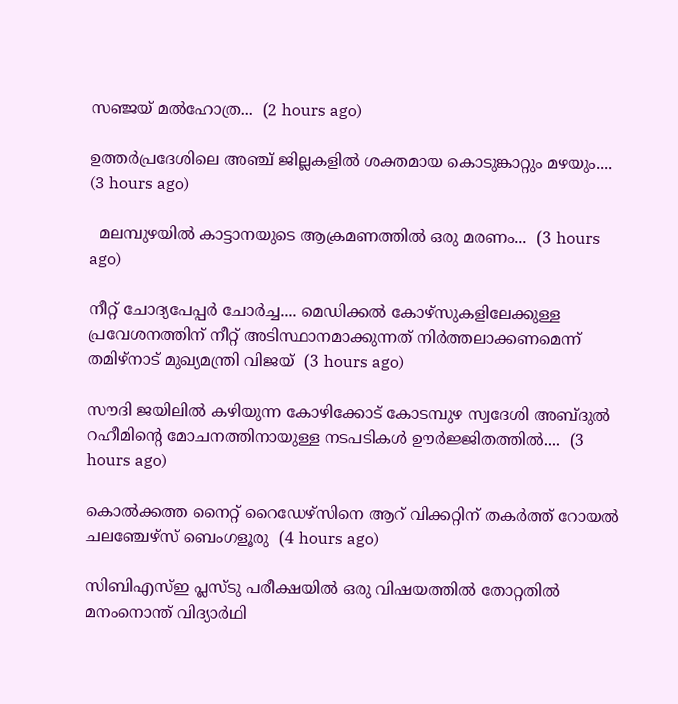സഞ്ജയ് മൽഹോത്ര...  (2 hours ago)

ഉത്തർപ്രദേശിലെ അഞ്ച് ജില്ലകളിൽ ശക്തമായ കൊടുങ്കാറ്റും മഴയും....  (3 hours ago)

  മലമ്പുഴയിൽ കാട്ടാനയുടെ ആക്രമണത്തിൽ ഒരു മരണം...  (3 hours ago)

നീറ്റ് ചോദ്യപേപ്പർ ചോർച്ച.... മെഡിക്കൽ കോഴ്‌സുകളിലേക്കുള്ള പ്രവേശനത്തിന് നീറ്റ് അടിസ്ഥാനമാക്കുന്നത് നിർത്തലാക്കണമെന്ന് തമിഴ്‌നാട് മുഖ്യമന്ത്രി വിജയ്  (3 hours ago)

സൗദി ജയിലിൽ കഴിയുന്ന കോഴിക്കോട് കോടമ്പുഴ സ്വദേശി അബ്ദുൽ റഹീമിന്‍റെ മോചനത്തിനായുള്ള നടപടികൾ ഊർജ്ജിതത്തിൽ....  (3 hours ago)

കൊല്‍ക്കത്ത നൈറ്റ് റൈഡേഴ്സിനെ ആറ് വിക്കറ്റിന് തകര്‍ത്ത് റോയല്‍ ചലഞ്ചേഴ്സ് ബെംഗളൂരു  (4 hours ago)

സിബിഎസ്ഇ പ്ലസ്ടു പരീക്ഷയിൽ ഒരു വിഷയത്തിൽ തോറ്റതിൽ മനംനൊന്ത് വിദ്യാർഥി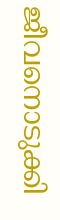ജീവനൊടുക്കി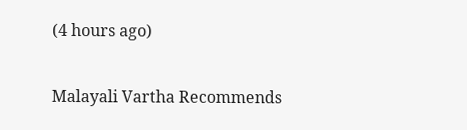(4 hours ago)

Malayali Vartha Recommends